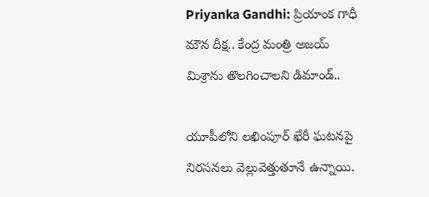Priyanka Gandhi: ప్రియాంక గాధీ మౌన దీక్ష.. కేంద్ర మంత్రి అజయ్ మిశ్రాను తొలగించాలని డిమాండ్..

యూపీలోని లఖింపూర్ ఖేరీ ఘటనపై నిరసనలు వెల్లువెత్తుతూనే ఉన్నాయి.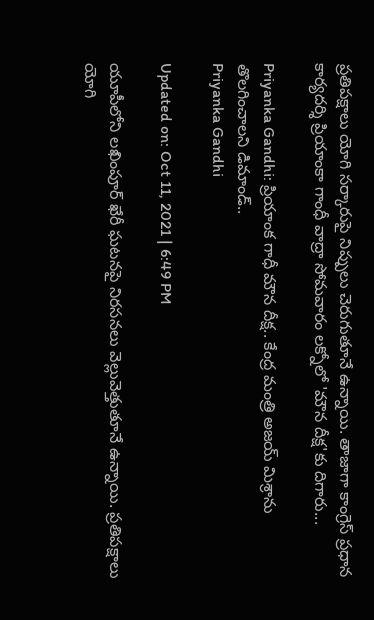ప్రతిపక్షాలు యోగి సర్కారుపై నిప్పులు చెరుగుతూనే ఉన్నాయి. తాజాగా కాంగ్రెస్ ప్రధాన కార్యదర్శి ప్రియాంకా గాంధీ వాద్రా సోమవారం లక్నోలో 'మౌన దీక్ష'కు దిగారు...

Priyanka Gandhi: ప్రియాంక గాధీ మౌన దీక్ష.. కేంద్ర మంత్రి అజయ్ మిశ్రాను తొలగించాలని డిమాండ్..
Priyanka Gandhi

Updated on: Oct 11, 2021 | 6:49 PM

యూపీలోని లఖింపూర్ ఖేరీ ఘటనపై నిరసనలు వెల్లువెత్తుతూనే ఉన్నాయి. ప్రతిపక్షాలు యోగి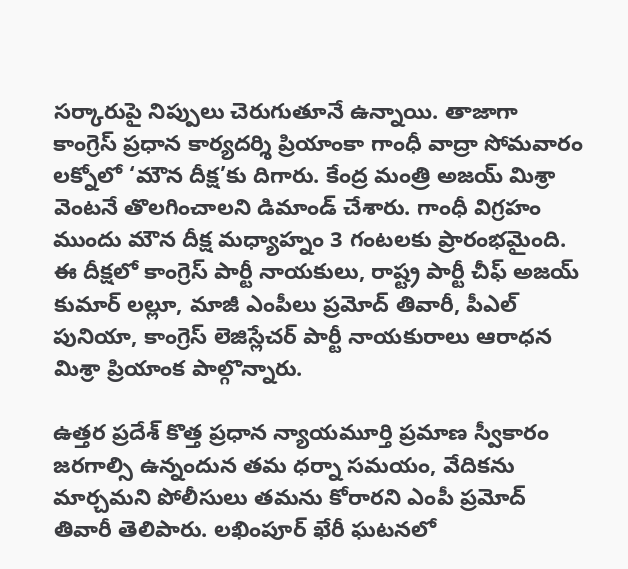సర్కారుపై నిప్పులు చెరుగుతూనే ఉన్నాయి. తాజాగా కాంగ్రెస్ ప్రధాన కార్యదర్శి ప్రియాంకా గాంధీ వాద్రా సోమవారం లక్నోలో ‘మౌన దీక్ష’కు దిగారు. కేంద్ర మంత్రి అజయ్ మిశ్రా వెంటనే తొలగించాలని డిమాండ్ చేశారు. గాంధీ విగ్రహం ముందు మౌన దీక్ష మధ్యాహ్నం 3 గంటలకు ప్రారంభమైంది. ఈ దీక్షలో కాంగ్రెస్ పార్టీ నాయకులు, రాష్ట్ర పార్టీ చీఫ్ అజయ్ కుమార్ లల్లూ, మాజీ ఎంపీలు ప్రమోద్ తివారీ, పీఎల్ పునియా, కాంగ్రెస్ లెజిస్లేచర్ పార్టీ నాయకురాలు ఆరాధన మిశ్రా ప్రియాంక పాల్గొన్నారు.

ఉత్తర ప్రదేశ్ కొత్త ప్రధాన న్యాయమూర్తి ప్రమాణ స్వీకారం జరగాల్సి ఉన్నందున తమ ధర్నా సమయం, వేదికను మార్చమని పోలీసులు తమను కోరారని ఎంపీ ప్రమోద్ తివారీ తెలిపారు. లఖింపూర్ ఖేరీ ఘటనలో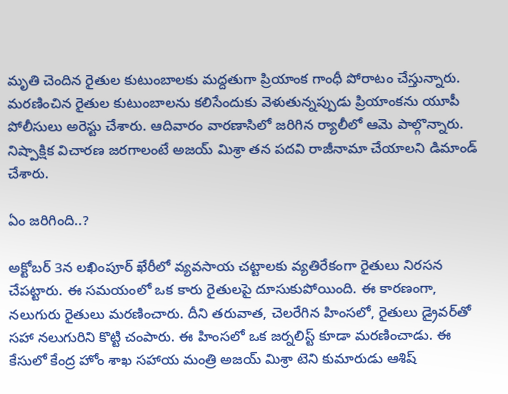మృతి చెందిన రైతుల కుటుంబాలకు మద్దతుగా ప్రియాంక గాంధీ పోరాటం చేస్తున్నారు. మరణించిన రైతుల కుటుంబాలను కలిసేందుకు వెళుతున్నప్పుడు ప్రియాంకను యూపీ పోలీసులు అరెస్టు చేశారు. ఆదివారం వారణాసిలో జరిగిన ర్యాలీలో ఆమె పాల్గొన్నారు. నిష్పాక్షిక విచారణ జరగాలంటే అజయ్ మిశ్రా తన పదవి రాజీనామా చేయాలని డిమాండ్ చేశారు.

ఏం జరిగింది..?

అక్టోబర్ 3న లఖింపూర్ ఖేరీలో వ్యవసాయ చట్టాలకు వ్యతిరేకంగా రైతులు నిరసన చేపట్టారు. ఈ సమయంలో ఒక కారు రైతులపై దూసుకుపోయింది. ఈ కారణంగా, నలుగురు రైతులు మరణించారు. దీని తరువాత, చెలరేగిన హింసలో, రైతులు డ్రైవర్‌తో సహా నలుగురిని కొట్టి చంపారు. ఈ హింసలో ఒక జర్నలిస్ట్ కూడా మరణించాడు. ఈ కేసులో కేంద్ర హోం శాఖ సహాయ మంత్రి అజయ్ మిశ్రా టెని కుమారుడు ఆశిష్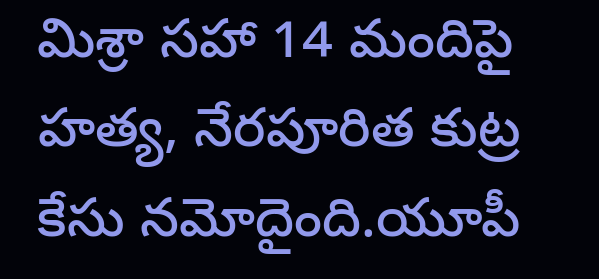మిశ్రా సహా 14 మందిపై హత్య, నేరపూరిత కుట్ర కేసు నమోదైంది.యూపీ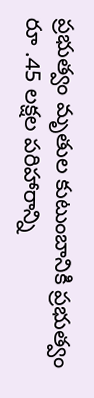ప్రభుత్వం మృతుల కుటుంబానికి ప్రభుత్వం రూ .45 లక్షల పరిహారాన్ని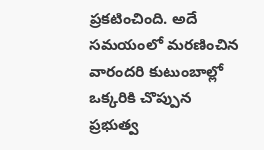ప్రకటించింది. అదే సమయంలో మరణించిన వారందరి కుటుంబాల్లో ఒక్కరికి చొప్పున ప్రభుత్వ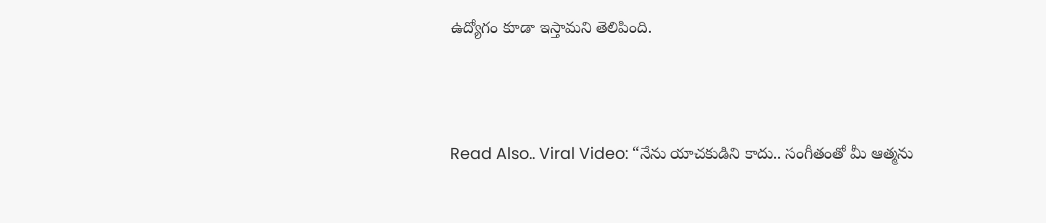ఉద్యోగం కూడా ఇస్తామని తెలిపింది.



Read Also.. Viral Video: “నేను యాచకుడిని కాదు.. సంగీతంతో మీ ఆత్మను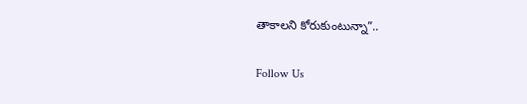తాకాలని కోరుకుంటున్నా”..

Follow Us